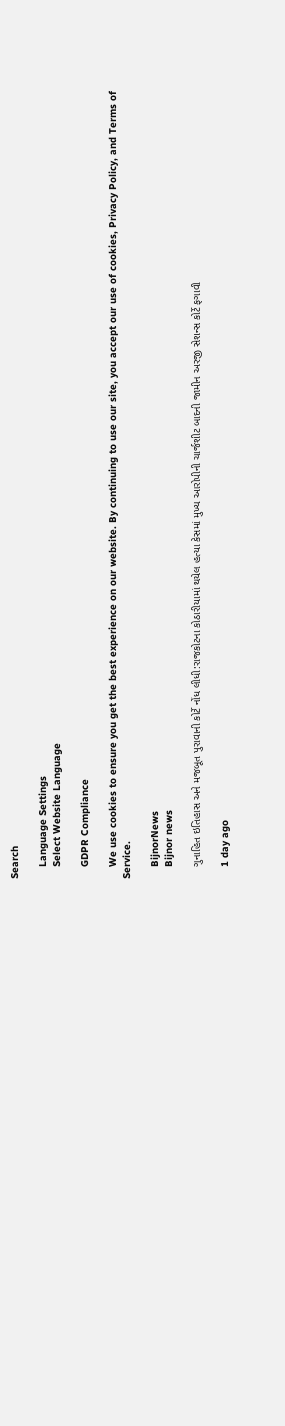Search

    Language Settings
    Select Website Language

    GDPR Compliance

    We use cookies to ensure you get the best experience on our website. By continuing to use our site, you accept our use of cookies, Privacy Policy, and Terms of Service.

    BijnorNews
    Bijnor news

    ગુનાહિત ઇતિહાસ અને મજબૂત પુરાવાની કોર્ટે નોંધ લીધી:રાજકોટના કોઠારીયામાં થયેલ હત્યા કેસમાં મુખ્ય આરોપીની ચાર્જશીટ બાદની જામીન અરજી સેશન્સ કોર્ટે ફગાવી

    1 day ago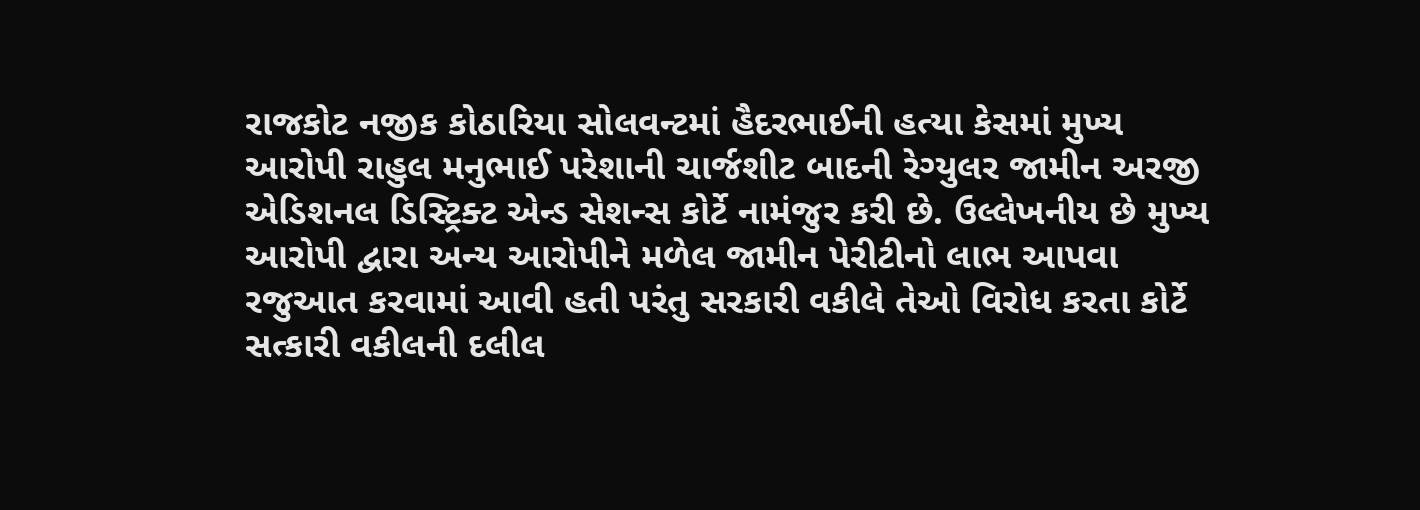રાજકોટ નજીક કોઠારિયા સોલવન્ટમાં હૈદરભાઈની હત્યા કેસમાં મુખ્ય આરોપી રાહુલ મનુભાઈ પરેશાની ચાર્જશીટ બાદની રેગ્યુલર જામીન અરજી એડિશનલ ડિસ્ટ્રિક્ટ એન્ડ સેશન્સ કોર્ટે નામંજુર કરી છે. ઉલ્લેખનીય છે મુખ્ય આરોપી દ્વારા અન્ય આરોપીને મળેલ જામીન પેરીટીનો લાભ આપવા રજુઆત કરવામાં આવી હતી પરંતુ સરકારી વકીલે તેઓ વિરોધ કરતા કોર્ટે સત્કારી વકીલની દલીલ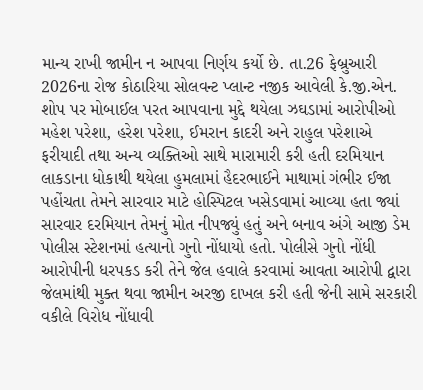માન્ય રાખી જામીન ન આપવા નિર્ણય કર્યો છે. તા.26 ફેબ્રુઆરી 2026ના રોજ કોઠારિયા સોલવન્ટ પ્લાન્ટ નજીક આવેલી કે.જી.એન. શોપ પર મોબાઈલ પરત આપવાના મુદ્દે થયેલા ઝઘડામાં આરોપીઓ મહેશ પરેશા, હરેશ પરેશા, ઈમરાન કાદરી અને રાહુલ પરેશાએ ફરીયાદી તથા અન્ય વ્યક્તિઓ સાથે મારામારી કરી હતી દરમિયાન લાકડાના ધોકાથી થયેલા હુમલામાં હૈદરભાઈને માથામાં ગંભીર ઈજા પહોંચતા તેમને સારવાર માટે હોસ્પિટલ ખસેડવામાં આવ્યા હતા જ્યાં સારવાર દરમિયાન તેમનું મોત નીપજ્યું હતું અને બનાવ અંગે આજી ડેમ પોલીસ સ્ટેશનમાં હત્યાનો ગુનો નોંધાયો હતો. પોલીસે ગુનો નોંધી આરોપીની ધરપકડ કરી તેને જેલ હવાલે કરવામાં આવતા આરોપી દ્વારા જેલમાંથી મુક્ત થવા જામીન અરજી દાખલ કરી હતી જેની સામે સરકારી વકીલે વિરોધ નોંધાવી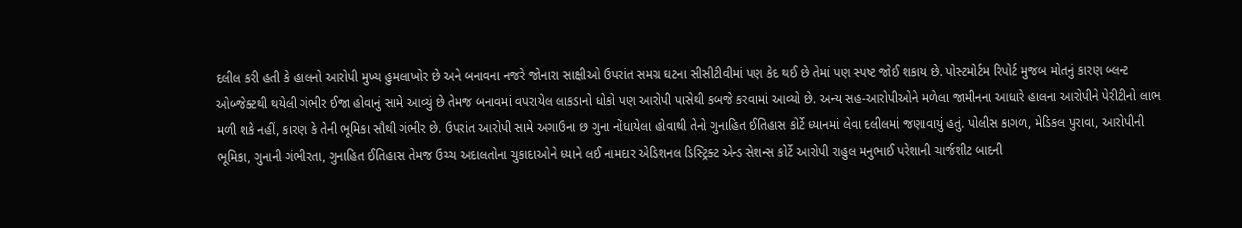દલીલ કરી હતી કે હાલનો આરોપી મુખ્ય હુમલાખોર છે અને બનાવના નજરે જોનારા સાક્ષીઓ ઉપરાંત સમગ્ર ઘટના સીસીટીવીમાં પણ કેદ થઈ છે તેમાં પણ સ્પષ્ટ જોઈ શકાય છે. પોસ્ટમોર્ટમ રિપોર્ટ મુજબ મોતનું કારણ બ્લન્ટ ઓબ્જેક્ટથી થયેલી ગંભીર ઈજા હોવાનું સામે આવ્યું છે તેમજ બનાવમાં વપરાયેલ લાકડાનો ધોકો પણ આરોપી પાસેથી કબજે કરવામાં આવ્યો છે. અન્ય સહ-આરોપીઓને મળેલા જામીનના આધારે હાલના આરોપીને પેરીટીનો લાભ મળી શકે નહીં, કારણ કે તેની ભૂમિકા સૌથી ગંભીર છે. ઉપરાંત આરોપી સામે અગાઉના છ ગુના નોંધાયેલા હોવાથી તેનો ગુનાહિત ઈતિહાસ કોર્ટે ધ્યાનમાં લેવા દલીલમાં જણાવાયું હતું. પોલીસ કાગળ, મેડિકલ પુરાવા, આરોપીની ભૂમિકા, ગુનાની ગંભીરતા, ગુનાહિત ઈતિહાસ તેમજ ઉચ્ચ અદાલતોના ચુકાદાઓને ધ્યાને લઈ નામદાર એડિશનલ ડિસ્ટ્રિક્ટ એન્ડ સેશન્સ કોર્ટે આરોપી રાહુલ મનુભાઈ પરેશાની ચાર્જશીટ બાદની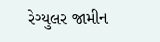રેગ્યુલર જામીન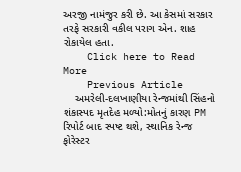અરજી નામંજુર કરી છે. આ કેસમાં સરકાર તરફે સરકારી વકીલ પરાગ એન. શાહ રોકાયેલ હતા.
    Click here to Read More
    Previous Article
    અમરેલી-દલખાણીયા રેન્જમાંથી સિંહનો શંકાસ્પદ મૃતદેહ મળ્યો:મોતનું કારણ PM રિપોર્ટ બાદ સ્પષ્ટ થશે, સ્થાનિક રેન્જ ફોરેસ્ટર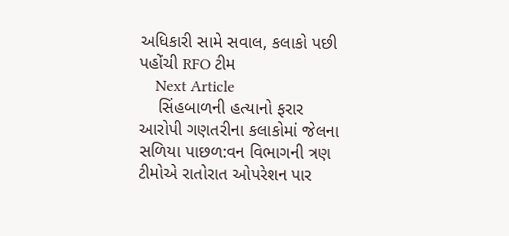અધિકારી સામે સવાલ, કલાકો પછી પહોંચી RFO ટીમ
    Next Article
    સિંહબાળની હત્યાનો ફરાર આરોપી ગણતરીના કલાકોમાં જેલના સળિયા પાછળ:વન વિભાગની ત્રણ ટીમોએ રાતોરાત ઓપરેશન પાર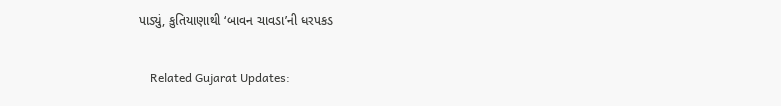પાડ્યું, કુતિયાણાથી ‘બાવન ચાવડા’ની ધરપકડ

    Related Gujarat Updates: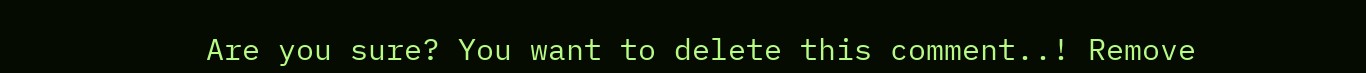Are you sure? You want to delete this comment..! Remove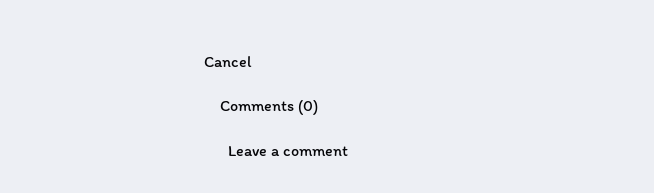Cancel

    Comments (0)

      Leave a comment